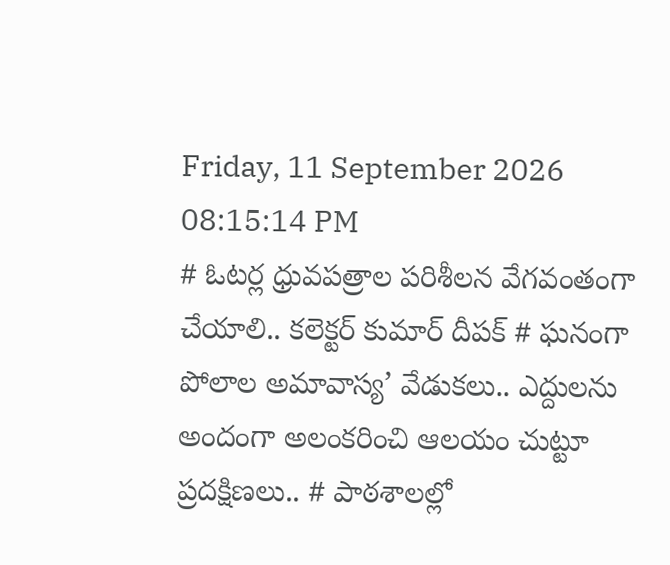Friday, 11 September 2026 08:15:14 PM
# ఓటర్ల ధ్రువపత్రాల పరిశీలన వేగవంతంగా చేయాలి.. కలెక్టర్ కుమార్ దీపక్ # ఘనంగా పోలాల అమావాస్య’ వేడుకలు.. ఎద్దులను అందంగా అలంకరించి ఆలయం చుట్టూ ప్రదక్షిణలు.. # పాఠశాలల్లో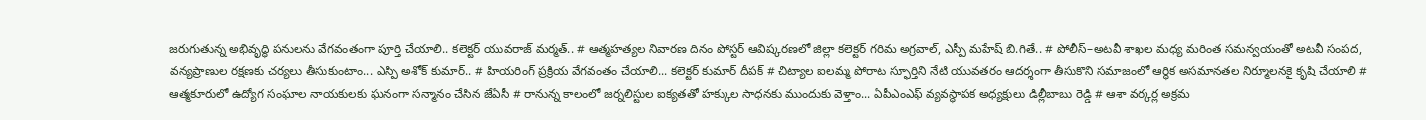జరుగుతున్న అభివృద్ధి పనులను వేగవంతంగా పూర్తి చేయాలి.. కలెక్టర్ యువరాజ్ మర్మత్.. # ఆత్మహత్యల నివారణ దినం పోస్టర్ ఆవిష్కరణలో జిల్లా కలెక్టర్ గరిమ అగ్రవాల్, ఎస్పీ మహేష్ బి.గితే.. # పోలీస్–అటవీ శాఖల మధ్య మరింత సమన్వయంతో అటవీ సంపద, వన్యప్రాణుల రక్షణకు చర్యలు తీసుకుంటాం... ఎస్పి అశోక్ కుమార్.. # హియరింగ్ ప్రక్రియ వేగవంతం చేయాలి... కలెక్టర్ కుమార్ దీపక్ # చిట్యాల ఐలమ్మ పోరాట స్ఫూర్తిని నేటి యువతరం ఆదర్శంగా తీసుకొని సమాజంలో ఆర్థిక అసమానతల నిర్మూలనకై కృషి చేయాలి # ఆత్మకూరులో ఉద్యోగ సంఘాల నాయకులకు ఘనంగా సన్మానం చేసిన జేఏసీ # రానున్న కాలంలో జర్నలిస్టుల ఐక్యతతో హక్కుల సాధనకు ముందుకు వెళ్తాం... ఏపీఎంఎఫ్ వ్యవస్థాపక అధ్యక్షులు డిల్లీబాబు రెడ్డి # ఆశా వర్కర్ల అక్రమ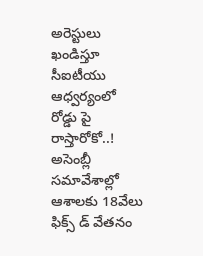అరెస్టులు ఖండిస్తూ సీఐటీయు ఆధ్వర్యంలో రోడ్డు పై రాస్తారోకో..! అసెంబ్లీ సమావేశాల్లో ఆశాలకు 18వేలు ఫిక్స్ డ్ వేతనం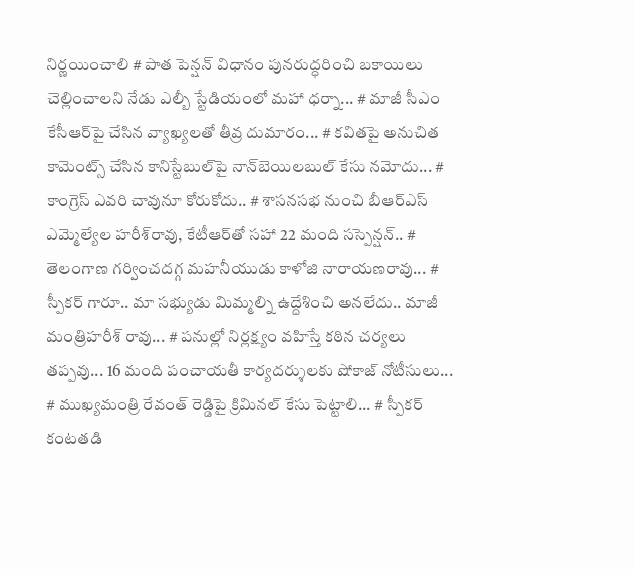నిర్ణయించాలి # పాత పెన్షన్ విధానం పునరుద్ధరించి బకాయిలు చెల్లించాలని నేడు ఎల్బీ స్టేడియంలో మహా ధర్నా... # మాజీ సీఎం కేసీఆర్‌పై చేసిన వ్యాఖ్యలతో తీవ్ర దుమారం... # కవితపై అనుచిత కామెంట్స్ చేసిన కానిస్టేబుల్‌పై నాన్‌బెయిలబుల్ కేసు నమోదు... # కాంగ్రెస్‌ ఎవరి చావునూ కోరుకోదు.. # శాసనసభ నుంచి బీఆర్‌ఎస్‌ ఎమ్మెల్యేల హరీశ్‌రావు, కేటీఆర్‌తో సహా 22 మంది సస్పెన్షన్.. # తెలంగాణ గర్వించదగ్గ మహనీయుడు కాళోజి నారాయణరావు... # స్పీకర్ గారూ.. మా సభ్యుడు మిమ్మల్ని ఉద్దేశించి అనలేదు.. మాజీ మంత్రిహరీశ్ రావు... # పనుల్లో నిర్లక్ష్యం వహిస్తే కఠిన చర్యలు తప్పవు... 16 మంది పంచాయతీ కార్యదర్శులకు షోకాజ్ నోటీసులు... # ముఖ్యమంత్రి రేవంత్ రెడ్డిపై క్రిమినల్ కేసు పెట్టాలి... # స్పీకర్‌ కంటతడి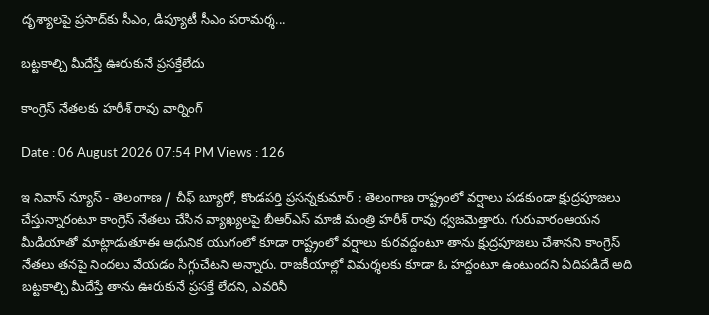దృశ్యాలపై ప్రసాద్‌కు సీఎం, డిప్యూటీ సీఎం పరామర్శ...

బట్టకాల్చి మీదేస్తే ఊరుకునే ప్రసక్తేలేదు

కాంగ్రెస్ నేతలకు హరీశ్ రావు వార్నింగ్

Date : 06 August 2026 07:54 PM Views : 126

ఇ నివాస్ న్యూస్ - తెలంగాణ / చీఫ్ బ్యూరో, కొండపర్తి ప్రసన్నకుమార్ : తెలంగాణ రాష్ట్రంలో వర్షాలు పడకుండా క్షుద్రపూజలు చేస్తున్నారంటూ కాంగ్రెస్ నేతలు చేసిన వ్యాఖ్యలపై బీఆర్ఎస్ మాజీ మంత్రి హరీశ్ రావు ధ్వజమెత్తారు. గురువారంఆయన మీడియాతో మాట్లాడుతూఈ ఆధునిక యుగంలో కూడా రాష్ట్రంలో వర్షాలు కురవద్దంటూ తాను క్షుద్రపూజలు చేశానని కాంగ్రెస్ నేతలు తనపై నిందలు వేయడం సిగ్గుచేటని అన్నారు. రాజకీయాల్లో విమర్శలకు కూడా ఓ హద్దంటూ ఉంటుందని ఏదిపడిదే అది బట్టకాల్చి మీదేస్తే తాను ఊరుకునే ప్రసక్తే లేదని, ఎవరినీ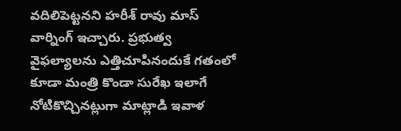వదిలిపెట్టనని హరీశ్ రావు మాస్ వార్నింగ్ ఇచ్చారు. ప్రభుత్వ వైఫల్యాలను ఎత్తిచూపినందుకే గతంలో కూడా మంత్రి కొండా సురేఖ ఇలాగే నోటికొచ్చినట్లుగా మాట్లాడి ఇవాళ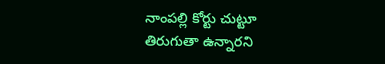నాంపల్లి కోర్టు చుట్టూ తిరుగుతా ఉన్నారని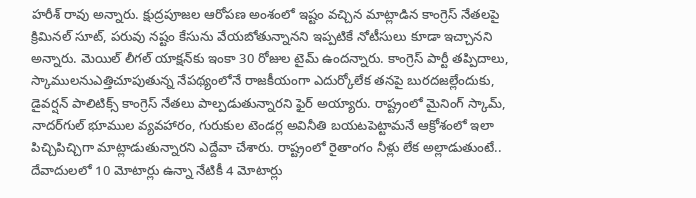హరీశ్ రావు అన్నారు. క్షుద్రపూజల ఆరోపణ అంశంలో ఇష్టం వచ్చిన మాట్లాడిన కాంగ్రెస్ నేతలపై క్రిమినల్ సూట్, పరువు నష్టం కేసును వేయబోతున్నానని ఇప్పటికే నోటీసులు కూడా ఇచ్చానని అన్నారు. మెయిల్ లీగల్ యాక్షన్‌కు ఇంకా 30 రోజుల టైమ్ ఉందన్నారు. కాంగ్రెస్ పార్టీ తప్పిదాలు, స్కాములనుఎత్తిచూపుతున్న నేపథ్యంలోనే రాజకీయంగా ఎదుర్కోలేక తనపై బురదజల్లేందుకు, డైవర్షన్ పాలిటిక్స్ కాంగ్రెస్ నేతలు పాల్పడుతున్నారని ఫైర్ అయ్యారు. రాష్ట్రంలో మైనింగ్ స్కామ్, నాదర్‌గుల్ భూముల వ్యవహారం, గురుకుల టెండర్ల అవినీతి బయటపెట్టామనే ఆక్రోశంలో ఇలా పిచ్చిపిచ్చిగా మాట్లాడుతున్నారని ఎద్దేవా చేశారు. రాష్ట్రంలో రైతాంగం నీళ్లు లేక అల్లాడుతుంటే.. దేవాదులలో 10 మోటార్లు ఉన్నా నేటికీ 4 మోటార్లు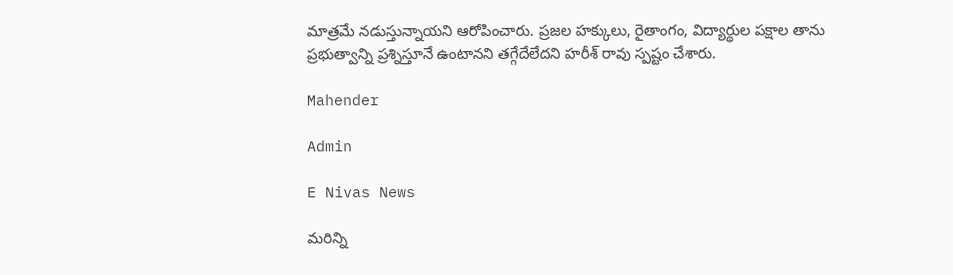మాత్రమే నడుస్తున్నాయని ఆరోపించారు. ప్రజల హక్కులు, రైతాంగం, విద్యార్థుల పక్షాల తాను ప్రభుత్వాన్ని ప్రశ్నిస్తూనే ఉంటానని తగ్గేదేలేదని హరీశ్ రావు స్పష్టం చేశారు.

Mahender

Admin

E Nivas News

మరిన్ని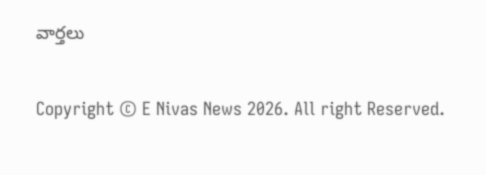వార్తలు

Copyright © E Nivas News 2026. All right Reserved.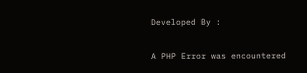Developed By :

A PHP Error was encountered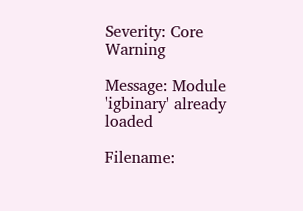Severity: Core Warning

Message: Module 'igbinary' already loaded

Filename: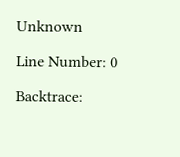Unknown

Line Number: 0

Backtrace: